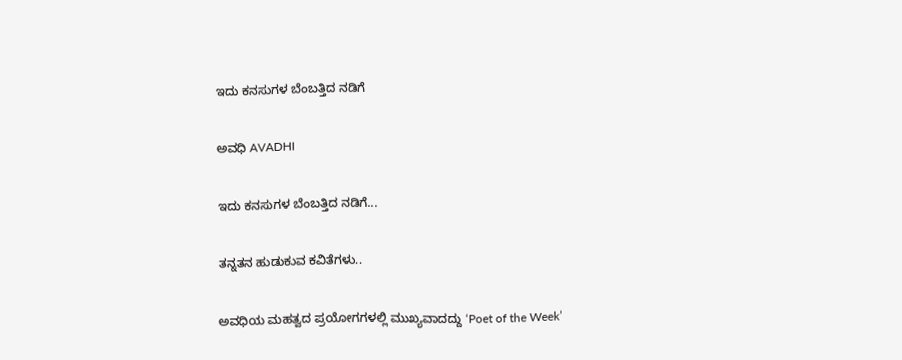ಇದು ಕನಸುಗಳ ಬೆಂಬತ್ತಿದ ನಡಿಗೆ‍

ಅವಧಿ AVADHI

ಇದು ಕನಸುಗಳ ಬೆಂಬತ್ತಿದ ನಡಿಗೆ...

ತನ್ನತನ ಹುಡುಕುವ ಕವಿತೆಗಳು..

ಅವಧಿಯ ಮಹತ್ವದ ಪ್ರಯೋಗಗಳಲ್ಲಿ ಮುಖ್ಯವಾದದ್ದು ‘Poet of the Week’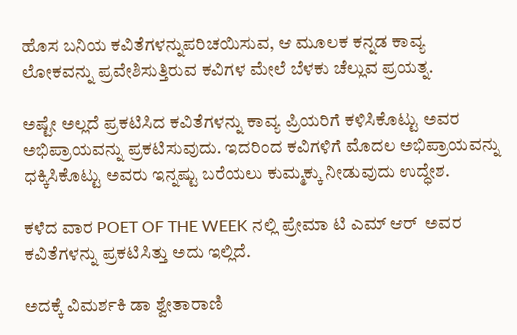ಹೊಸ ಬನಿಯ ಕವಿತೆಗಳನ್ನುಪರಿಚಯಿಸುವ, ಆ ಮೂಲಕ ಕನ್ನಡ ಕಾವ್ಯ ಲೋಕವನ್ನು ಪ್ರವೇಶಿಸುತ್ತಿರುವ ಕವಿಗಳ ಮೇಲೆ ಬೆಳಕು ಚೆಲ್ಲುವ ಪ್ರಯತ್ನ.

ಅಷ್ಟೇ ಅಲ್ಲದೆ ಪ್ರಕಟಿಸಿದ ಕವಿತೆಗಳನ್ನು ಕಾವ್ಯ ಪ್ರಿಯರಿಗೆ ಕಳಿಸಿಕೊಟ್ಟು ಅವರ ಅಭಿಪ್ರಾಯವನ್ನು ಪ್ರಕಟಿಸುವುದು. ಇದರಿಂದ ಕವಿಗಳಿಗೆ ಮೊದಲ ಅಭಿಪ್ರಾಯವನ್ನು ಧಕ್ಕಿಸಿಕೊಟ್ಟು ಅವರು ಇನ್ನಷ್ಟು ಬರೆಯಲು ಕುಮ್ಮಕ್ಕು ನೀಡುವುದು ಉದ್ಧೇಶ.

ಕಳೆದ ವಾರ POET OF THE WEEK ನಲ್ಲಿ ಪ್ರೇಮಾ ಟಿ ಎಮ್ ಆರ್  ಅವರ ಕವಿತೆಗಳನ್ನು ಪ್ರಕಟಿಸಿತ್ತು ಅದು ಇಲ್ಲಿದೆ.

ಅದಕ್ಕೆ ವಿಮರ್ಶಕಿ ಡಾ ಶ್ವೇತಾರಾಣಿ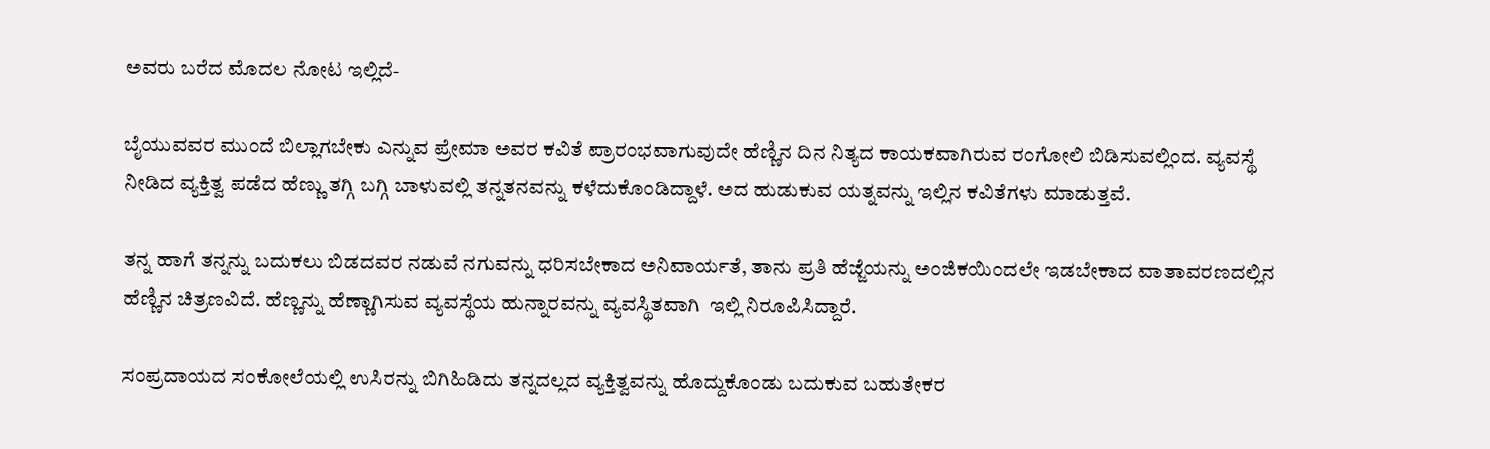ಅವರು ಬರೆದ ಮೊದಲ ನೋಟ ಇಲ್ಲಿದೆ-

ಬೈಯುವವರ ಮುಂದೆ ಬಿಲ್ಲಾಗಬೇಕು ಎನ್ನುವ ಪ್ರೇಮಾ ಅವರ ಕವಿತೆ ಪ್ರಾರಂಭವಾಗುವುದೇ ಹೆಣ್ಣಿನ ದಿನ ನಿತ್ಯದ ಕಾಯಕವಾಗಿರುವ ರಂಗೋಲಿ ಬಿಡಿಸುವಲ್ಲಿಂದ. ವ್ಯವಸ್ಥೆ ನೀಡಿದ ವ್ಯಕ್ತಿತ್ವ ಪಡೆದ ಹೆಣ್ಣು ತಗ್ಗಿ ಬಗ್ಗಿ ಬಾಳುವಲ್ಲಿ ತನ್ನತನವನ್ನು ಕಳೆದುಕೊಂಡಿದ್ದಾಳೆ. ಅದ ಹುಡುಕುವ ಯತ್ನವನ್ನು ಇಲ್ಲಿನ ಕವಿತೆಗಳು ಮಾಡುತ್ತವೆ.

ತನ್ನ ಹಾಗೆ ತನ್ನನ್ನು ಬದುಕಲು ಬಿಡದವರ ನಡುವೆ ನಗುವನ್ನು ಧರಿಸಬೇಕಾದ ಅನಿವಾರ್ಯತೆ, ತಾನು ಪ್ರತಿ ಹೆಜ್ಜೆಯನ್ನು ಅಂಜಿಕಯಿಂದಲೇ ಇಡಬೇಕಾದ ವಾತಾವರಣದಲ್ಲಿನ ಹೆಣ್ಣಿನ ಚಿತ್ರಣವಿದೆ. ಹೆಣ್ಣನ್ನು ಹೆಣ್ಣಾಗಿಸುವ ವ್ಯವಸ್ಥೆಯ ಹುನ್ನಾರವನ್ನು ವ್ಯವಸ್ಥಿತವಾಗಿ  ಇಲ್ಲಿ ನಿರೂಪಿಸಿದ್ದಾರೆ.

ಸಂಪ್ರದಾಯದ ಸಂಕೋಲೆಯಲ್ಲಿ ಉಸಿರನ್ನು ಬಿಗಿಹಿಡಿದು‌ ತನ್ನದಲ್ಲದ ವ್ಯಕ್ತಿತ್ವವನ್ನು ಹೊದ್ದುಕೊಂಡು ಬದುಕುವ ಬಹುತೇಕರ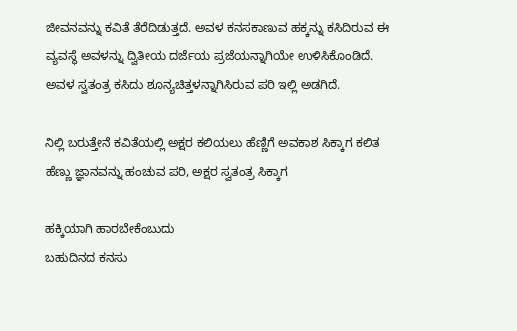ಜೀವನವನ್ನು ಕವಿತೆ ತೆರೆದಿಡುತ್ತದೆ. ಅವಳ ಕನಸಕಾಣುವ ಹಕ್ಕನ್ನು ಕಸಿದಿರುವ ಈ ವ್ಯವಸ್ಥೆ ಅವಳನ್ನು ದ್ವಿತೀಯ ದರ್ಜೆಯ ಪ್ರಜೆಯನ್ನಾಗಿಯೇ ಉಳಿಸಿಕೊಂಡಿದೆ. ಅವಳ ಸ್ವತಂತ್ರ ಕಸಿದು ಶೂನ್ಯಚಿತ್ತಳನ್ನಾಗಿಸಿರುವ ಪರಿ ಇಲ್ಲಿ ಅಡಗಿದೆ.

ನಿಲ್ಲಿ ಬರುತ್ತೇನೆ‌ ಕವಿತೆಯಲ್ಲಿ ಅಕ್ಷರ ಕಲಿಯಲು ಹೆಣ್ಣಿಗೆ ಅವಕಾಶ ಸಿಕ್ಕಾಗ ಕಲಿತ ಹೆಣ್ಣು ಜ್ಞಾನವನ್ನು ಹಂಚುವ ಪರಿ, ಅಕ್ಷರ ಸ್ವತಂತ್ರ ಸಿಕ್ಕಾಗ

ಹಕ್ಕಿಯಾಗಿ ಹಾರಬೇಕೆಂಬುದು
ಬಹುದಿನದ ಕನಸು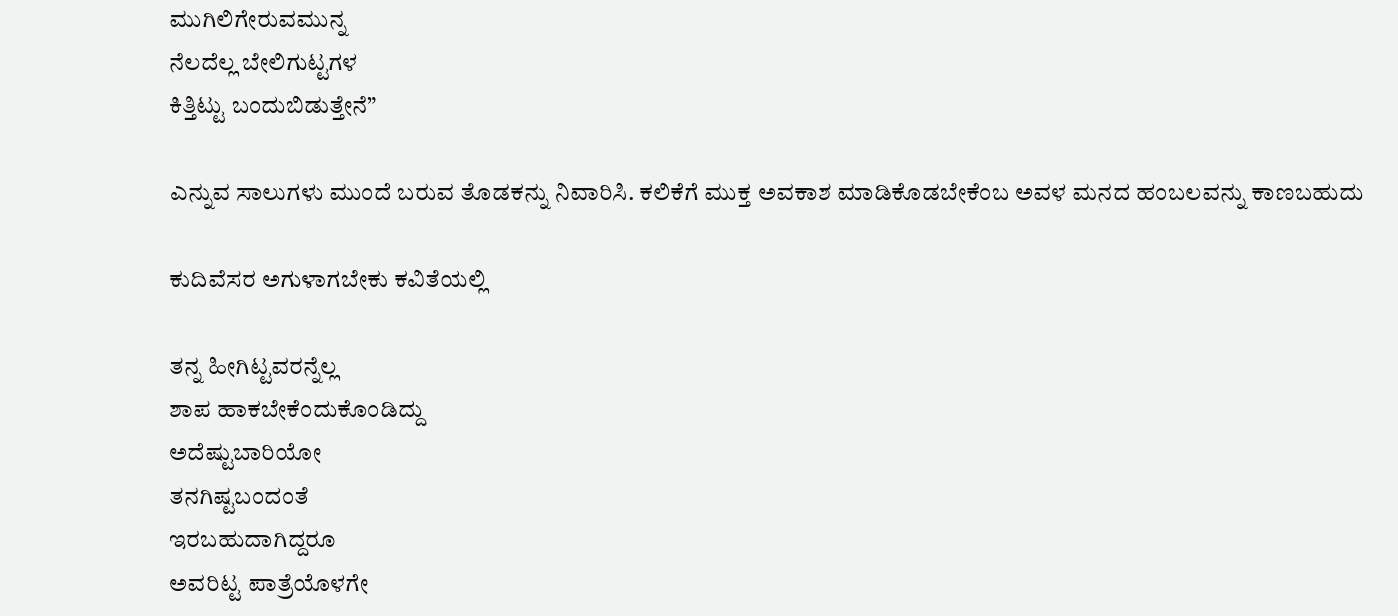ಮುಗಿಲಿಗೇರುವಮುನ್ನ
ನೆಲದೆಲ್ಲ ಬೇಲಿಗುಟ್ಟಗಳ
ಕಿತ್ತಿಟ್ಟು ಬಂದುಬಿಡುತ್ತೇನೆ”

ಎನ್ನುವ ಸಾಲುಗಳು ಮುಂದೆ ಬರುವ ತೊಡಕನ್ನು ನಿವಾರಿಸಿ. ಕಲಿಕೆಗೆ ಮುಕ್ತ ಅವಕಾಶ ಮಾಡಿಕೊಡಬೇಕೆಂಬ ಅವಳ ಮನದ ಹಂಬಲವನ್ನು ಕಾಣಬಹುದು

ಕುದಿವೆಸರ ಅಗುಳಾಗಬೇಕು ಕವಿತೆಯಲ್ಲಿ

ತನ್ನ ಹೀಗಿಟ್ಟವರನ್ನೆಲ್ಲ
ಶಾಪ ಹಾಕಬೇಕೆಂದುಕೊಂಡಿದ್ದು
ಅದೆಷ್ಟುಬಾರಿಯೋ
ತನಗಿಷ್ಟಬಂದಂತೆ
ಇರಬಹುದಾಗಿದ್ದರೂ
ಅವರಿಟ್ಟ ಪಾತ್ರೆಯೊಳಗೇ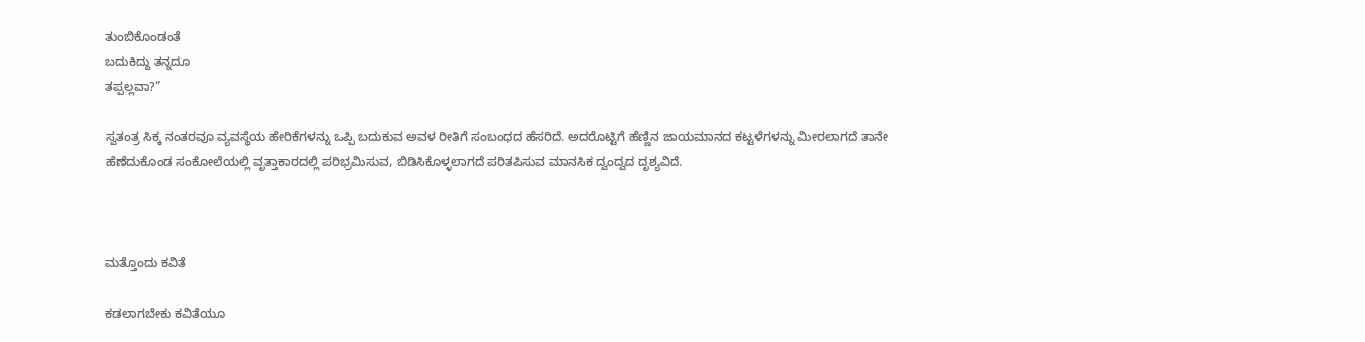ತುಂಬಿಕೊಂಡಂತೆ
ಬದುಕಿದ್ದು ತನ್ನದೂ
ತಪ್ಪಲ್ಲವಾ?”

ಸ್ವತಂತ್ರ ಸಿಕ್ಕ ನಂತರವೂ ವ್ಯವಸ್ಥೆಯ ಹೇರಿಕೆಗಳನ್ನು ಒಪ್ಪಿ ಬದುಕುವ ಅವಳ ರೀತಿಗೆ ಸಂಬಂಧದ ಹೆಸರಿದೆ. ಅದರೊಟ್ಟಿಗೆ ಹೆಣ್ಣಿನ ಜಾಯಮಾನದ ಕಟ್ಟಳೆಗಳನ್ನು ಮೀರಲಾಗದೆ ತಾನೇ ಹೆಣೆದುಕೊಂಡ ಸಂಕೋಲೆಯಲ್ಲಿ ವೃತ್ತಾಕಾರದಲ್ಲಿ ಪರಿಭ್ರಮಿಸುವ, ಬಿಡಿಸಿಕೊಳ್ಳಲಾಗದೆ ಪರಿತಪಿಸುವ ಮಾನಸಿಕ ದ್ವಂದ್ವದ ದೃಶ್ಯವಿದೆ.



ಮತ್ತೊಂದು ಕವಿತೆ

ಕಡಲಾಗಬೇಕು ಕವಿತೆಯೂ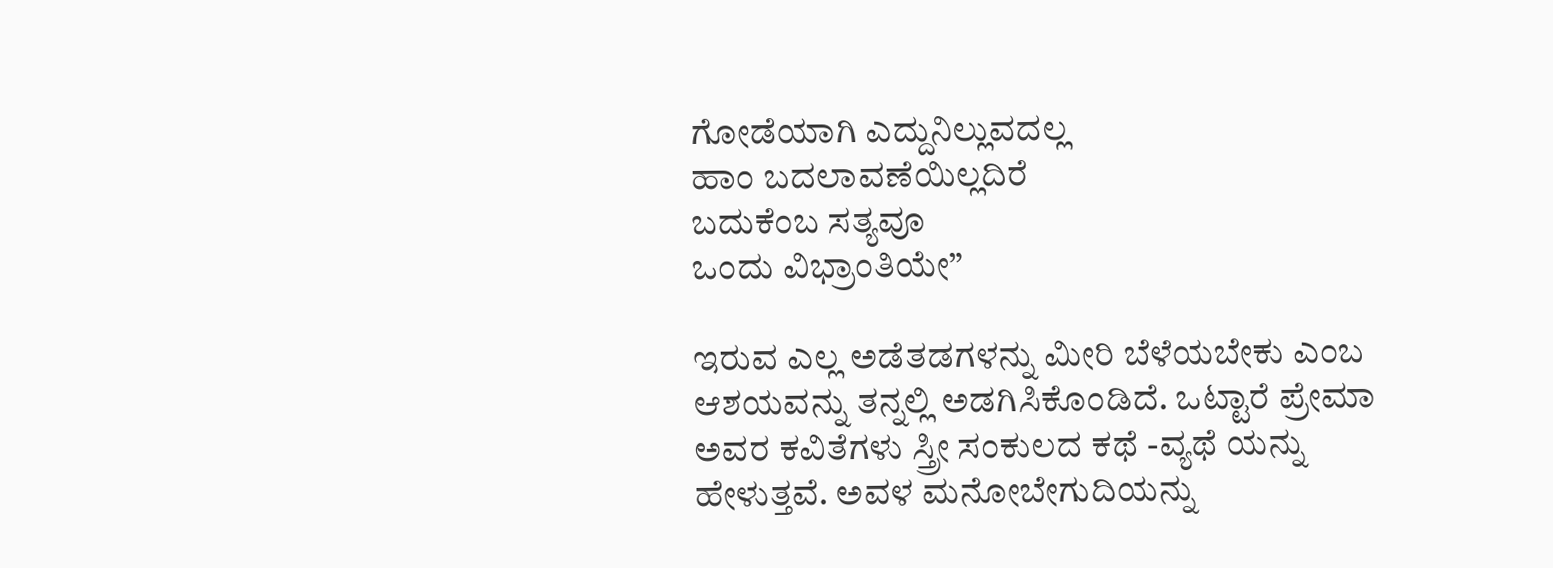ಗೋಡೆಯಾಗಿ ಎದ್ದುನಿಲ್ಲುವದಲ್ಲ
ಹಾಂ ಬದಲಾವಣೆಯಿಲ್ಲದಿರೆ
ಬದುಕೆಂಬ ಸತ್ಯವೂ
ಒಂದು ವಿಭ್ರಾಂತಿಯೇ”

ಇರುವ ಎಲ್ಲ ಅಡೆತಡಗಳನ್ನು ಮೀರಿ ಬೆಳೆಯಬೇಕು ಎಂಬ ಆಶಯವನ್ನು ತನ್ನಲ್ಲಿ ಅಡಗಿಸಿಕೊಂಡಿದೆ. ಒಟ್ಟಾರೆ ಪ್ರೇಮಾ ಅವರ ಕವಿತೆಗಳು ಸ್ತ್ರೀ ಸಂಕುಲದ ಕಥೆ -ವ್ಯಥೆ ಯನ್ನು ಹೇಳುತ್ತವೆ. ಅವಳ ಮನೋಬೇಗುದಿಯನ್ನು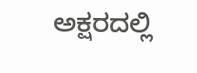ಅಕ್ಷರದಲ್ಲಿ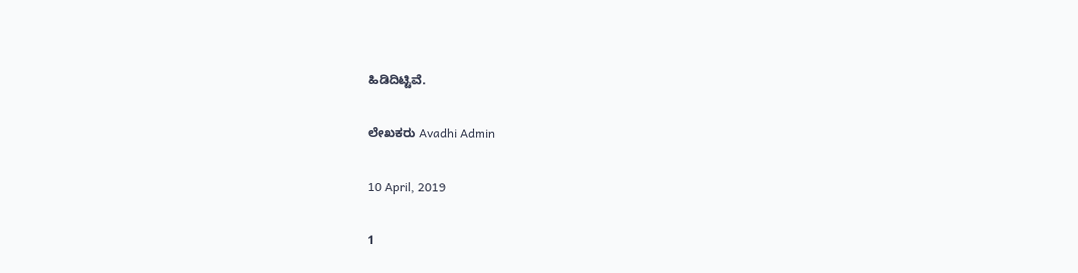ಹಿಡಿದಿಟ್ಟಿವೆ.

ಲೇಖಕರು Avadhi Admin

10 April, 2019

1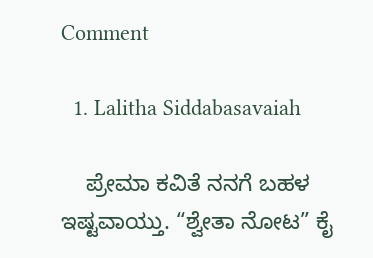Comment

  1. Lalitha Siddabasavaiah

    ಪ್ರೇಮಾ ಕವಿತೆ ನನಗೆ ಬಹಳ ಇಷ್ಟವಾಯ್ತು. “ಶ್ವೇತಾ ನೋಟ” ಕೈ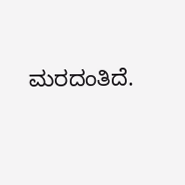ಮರದಂತಿದೆ.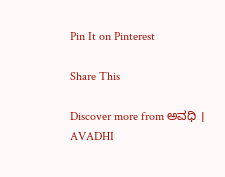Pin It on Pinterest

Share This

Discover more from ಅವಧಿ । AVADHI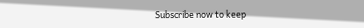Subscribe now to keep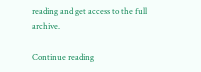reading and get access to the full archive.

Continue reading